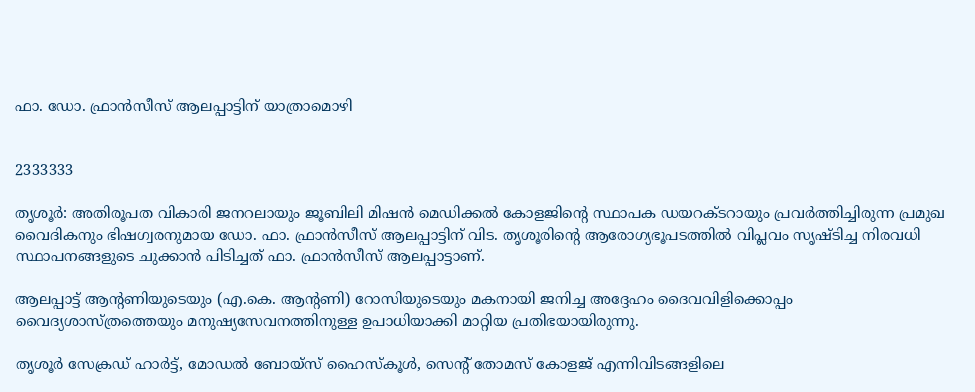ഫാ. ഡോ. ഫ്രാൻസീസ് ആലപ്പാട്ടിന് യാത്രാമൊഴി


2333333

തൃശൂർ: അതിരൂപത വികാരി ജനറലായും ജൂബിലി മിഷൻ മെഡിക്കൽ കോളജിൻ്റെ സ്ഥാപക ഡയറക്‌ടറായും പ്രവർത്തിച്ചിരുന്ന പ്രമുഖ വൈദികനും ഭിഷഗ്വരനുമായ ഡോ. ഫാ. ഫ്രാൻസീസ് ആലപ്പാട്ടിന് വിട. തൃശൂരിന്റെ ആരോഗ്യഭൂപടത്തിൽ വിപ്ലവം സൃഷ്‌ടിച്ച നിരവധി സ്ഥാപനങ്ങളുടെ ചുക്കാൻ പിടിച്ചത് ഫാ. ഫ്രാൻസീസ് ആലപ്പാട്ടാണ്.

ആലപ്പാട്ട് ആന്റണിയുടെയും (എ.കെ. ആൻ്റണി) റോസിയുടെയും മകനായി ജനിച്ച അദ്ദേഹം ദൈവവിളിക്കൊപ്പം വൈദ്യശാസ്ത്രത്തെയും മനുഷ്യസേവനത്തിനുള്ള ഉപാധിയാക്കി മാറ്റിയ പ്രതിഭയായിരുന്നു.

തൃശൂർ സേക്രഡ് ഹാർട്ട്, മോഡൽ ബോയ്‌സ്‌ ഹൈസ്‌കൂൾ, സെൻ്റ് തോമസ് കോളജ് എന്നിവിടങ്ങളിലെ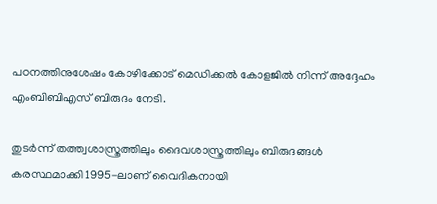പഠനത്തിനുശേഷം കോഴിക്കോട് മെഡിക്കൽ കോളജിൽ നിന്ന് അദ്ദേഹം എംബിബിഎസ് ബിരുദം നേടി.

തുടർന്ന് തത്ത്വശാസ്ത്രത്തിലും ദൈവശാസ്ത്രത്തിലും ബിരുദങ്ങൾ കരസ്ഥമാക്കി 1995-ലാണ് വൈദികനായി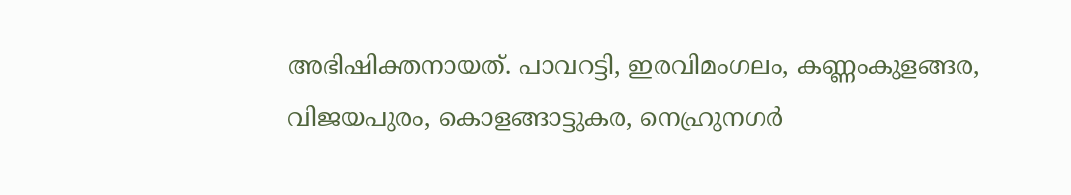അഭിഷിക്തനായത്. പാവറട്ടി, ഇരവിമംഗലം, കണ്ണംകുളങ്ങര, വിജയപുരം, കൊളങ്ങാട്ടുകര, നെഹ്രുനഗർ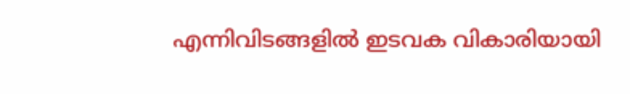എന്നിവിടങ്ങളിൽ ഇടവക വികാരിയായി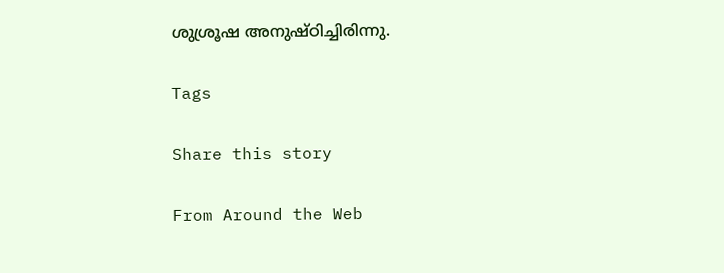ശുശ്രൂഷ അനുഷ്ഠിച്ചിരിന്നു.

Tags

Share this story

From Around the Web